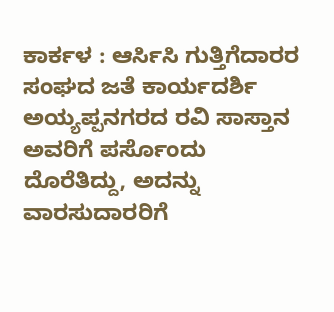ಕಾರ್ಕಳ : ಆರ್ಸಿಸಿ ಗುತ್ತಿಗೆದಾರರ ಸಂಘದ ಜತೆ ಕಾರ್ಯದರ್ಶಿ ಅಯ್ಯಪ್ಪನಗರದ ರವಿ ಸಾಸ್ತಾನ ಅವರಿಗೆ ಪರ್ಸೊಂದು ದೊರೆತಿದ್ದು, ಅದನ್ನು ವಾರಸುದಾರರಿಗೆ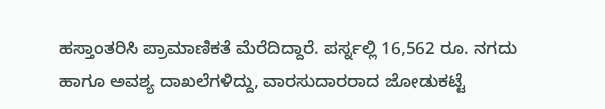ಹಸ್ತಾಂತರಿಸಿ ಪ್ರಾಮಾಣಿಕತೆ ಮೆರೆದಿದ್ದಾರೆ. ಪರ್ಸ್ನಲ್ಲಿ 16,562 ರೂ. ನಗದು ಹಾಗೂ ಅವಶ್ಯ ದಾಖಲೆಗಳಿದ್ದು, ವಾರಸುದಾರರಾದ ಜೋಡುಕಟ್ಟೆ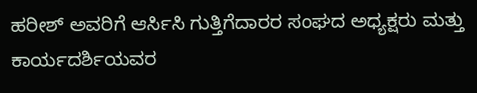ಹರೀಶ್ ಅವರಿಗೆ ಆರ್ಸಿಸಿ ಗುತ್ತಿಗೆದಾರರ ಸಂಘದ ಅಧ್ಯಕ್ಷರು ಮತ್ತು ಕಾರ್ಯದರ್ಶಿಯವರ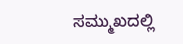ಸಮ್ಮುಖದಲ್ಲಿ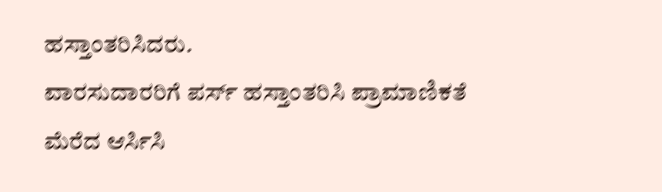ಹಸ್ತಾಂತರಿಸಿದರು.
ವಾರಸುದಾರರಿಗೆ ಪರ್ಸ್ ಹಸ್ತಾಂತರಿಸಿ ಪ್ರಾಮಾಣಿಕತೆ ಮೆರೆದ ಆರ್ಸಿಸಿ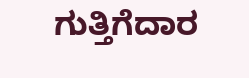ಗುತ್ತಿಗೆದಾರ